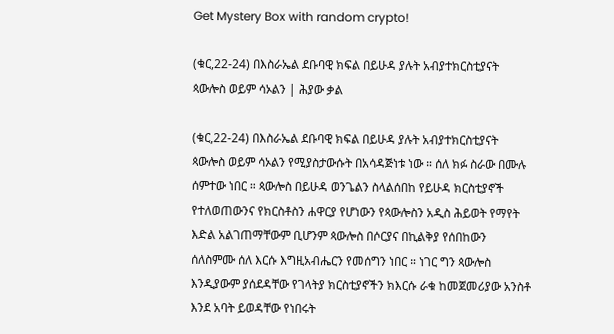Get Mystery Box with random crypto!

(ቁር,22-24) በእስራኤል ደቡባዊ ክፍል በይሁዳ ያሉት አብያተክርስቲያናት ጳውሎስ ወይም ሳኦልን | ሕያው ቃል

(ቁር,22-24) በእስራኤል ደቡባዊ ክፍል በይሁዳ ያሉት አብያተክርስቲያናት ጳውሎስ ወይም ሳኦልን የሚያስታውሱት በአሳዳጅነቱ ነው ። ሰለ ክፉ ስራው በሙሉ ሰምተው ነበር ። ጳውሎስ በይሁዳ ወንጌልን ስላልሰበከ የይሁዳ ክርስቲያኖች የተለወጠውንና የክርስቶስን ሐዋርያ የሆነውን የጳውሎስን አዲስ ሕይወት የማየት እድል አልገጠማቸውም ቢሆንም ጳውሎስ በሶርያና በኪልቅያ የሰበከውን ሰለስምሙ ሰለ እርሱ እግዚአብሔርን የመሰግን ነበር ። ነገር ግን ጳውሎስ እንዲያውም ያሰደዳቸው የገላትያ ክርስቲያኖችን ክእርሱ ራቁ ከመጀመሪያው አንስቶ እንደ አባት ይወዳቸው የነበሩት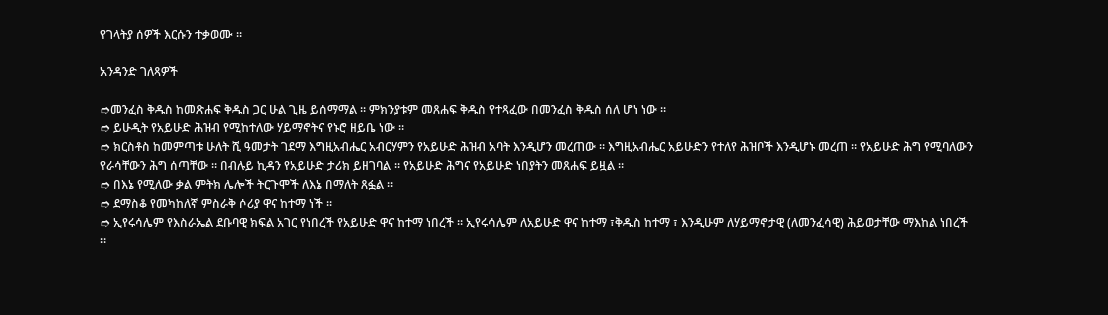የገላትያ ሰዎች እርሱን ተቃወሙ ።

አንዳንድ ገለጻዎች

➮መንፈስ ቅዱስ ከመጽሐፍ ቅዱስ ጋር ሁል ጊዜ ይሰማማል ። ምክንያቱም መጸሐፍ ቅዱስ የተጻፈው በመንፈስ ቅዱስ ሰለ ሆነ ነው ።
➮ ይሁዲት የአይሁድ ሕዝብ የሚከተለው ሃይማኖትና የኑሮ ዘይቤ ነው ።
➮ ክርስቶስ ከመምጣቱ ሁለት ሺ ዓመታት ገደማ እግዚአብሔር አብርሃምን የአይሁድ ሕዝብ አባት እንዲሆን መረጠው ። እግዚአብሔር አይሁድን የተለየ ሕዝቦች እንዲሆኑ መረጠ ። የአይሁድ ሕግ የሚባለውን የራሳቸውን ሕግ ሰጣቸው ። በብሉይ ኪዳን የአይሁድ ታሪክ ይዘገባል ። የአይሁድ ሕግና የአይሁድ ነበያትን መጸሐፍ ይዟል ።
➮ በእኔ የሚለው ቃል ምትክ ሌሎች ትርጉሞች ለእኔ በማለት ጸፏል ።
➮ ደማስቆ የመካከለኛ ምስራቅ ሶሪያ ዋና ከተማ ነች ።
➮ ኢየሩሳሌም የእስራኤል ደቡባዊ ክፍል አገር የነበረች የአይሁድ ዋና ከተማ ነበረች ። ኢየሩሳሌም ለአይሁድ ዋና ከተማ ፣ቅዱስ ከተማ ፣ እንዲሁም ለሃይማኖታዊ (ለመንፈሳዊ) ሕይወታቸው ማእከል ነበረች ።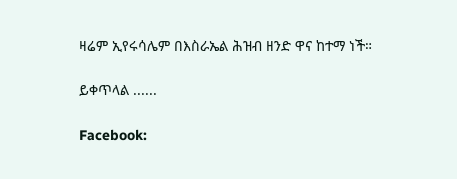ዛሬም ኢየሩሳሌም በእስራኤል ሕዝብ ዘንድ ዋና ከተማ ነች።

ይቀጥላል ......

Facebook: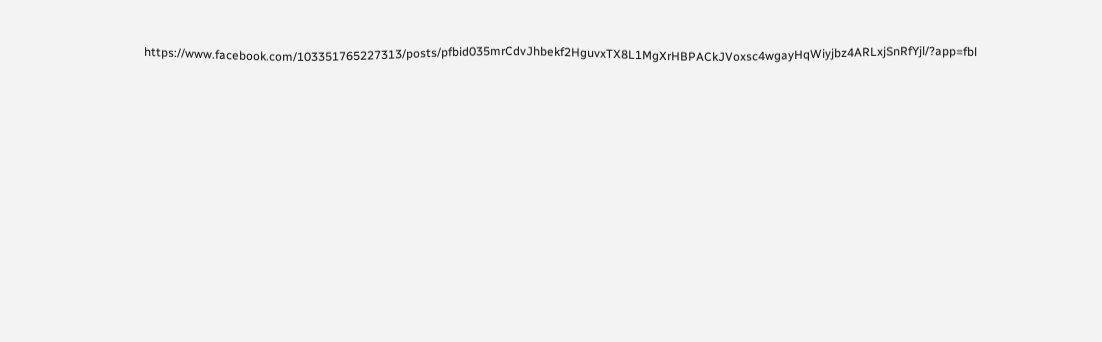https://www.facebook.com/103351765227313/posts/pfbid035mrCdvJhbekf2HguvxTX8L1MgXrHBPACkJVoxsc4wgayHqWiyjbz4ARLxjSnRfYjl/?app=fbl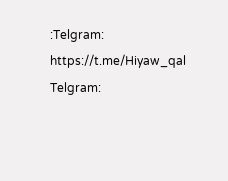:Telgram: https://t.me/Hiyaw_qal
Telgram: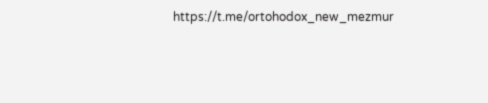https://t.me/ortohodox_new_mezmur